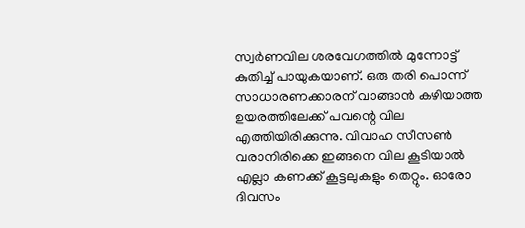സ്വർണവില ശരവേഗത്തിൽ മുന്നോട്ട് കുതിച്ച് പായുകയാണ്. ഒരു തരി പൊന്ന് സാധാരണക്കാരന് വാങ്ങാൻ കഴിയാത്ത ഉയരത്തിലേക്ക് പവന്റെ വില എത്തിയിരിക്കുന്നു. വിവാഹ സീസൺ വരാനിരിക്കെ ഇങ്ങനെ വില കൂടിയാൽ എല്ലാ കണക്ക് കൂട്ടലുകളും തെറ്റും. ഓരോ ദിവസം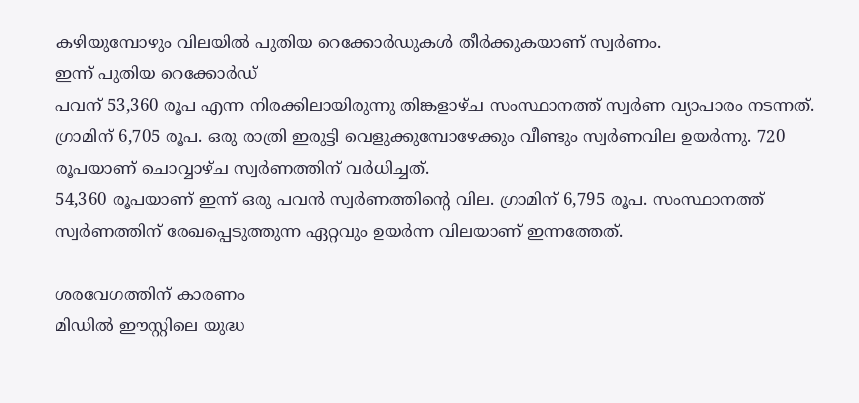കഴിയുമ്പോഴും വിലയിൽ പുതിയ റെക്കോർഡുകൾ തീർക്കുകയാണ് സ്വർണം.
ഇന്ന് പുതിയ റെക്കോർഡ്
പവന് 53,360 രൂപ എന്ന നിരക്കിലായിരുന്നു തിങ്കളാഴ്ച സംസ്ഥാനത്ത് സ്വർണ വ്യാപാരം നടന്നത്. ഗ്രാമിന് 6,705 രൂപ. ഒരു രാത്രി ഇരുട്ടി വെളുക്കുമ്പോഴേക്കും വീണ്ടും സ്വർണവില ഉയർന്നു. 720 രൂപയാണ് ചൊവ്വാഴ്ച സ്വർണത്തിന് വർധിച്ചത്.
54,360 രൂപയാണ് ഇന്ന് ഒരു പവൻ സ്വർണത്തിന്റെ വില. ഗ്രാമിന് 6,795 രൂപ. സംസ്ഥാനത്ത് സ്വർണത്തിന് രേഖപ്പെടുത്തുന്ന ഏറ്റവും ഉയർന്ന വിലയാണ് ഇന്നത്തേത്.

ശരവേഗത്തിന് കാരണം
മിഡിൽ ഈസ്റ്റിലെ യുദ്ധ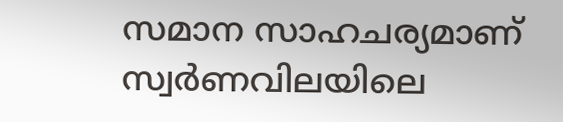സമാന സാഹചര്യമാണ് സ്വർണവിലയിലെ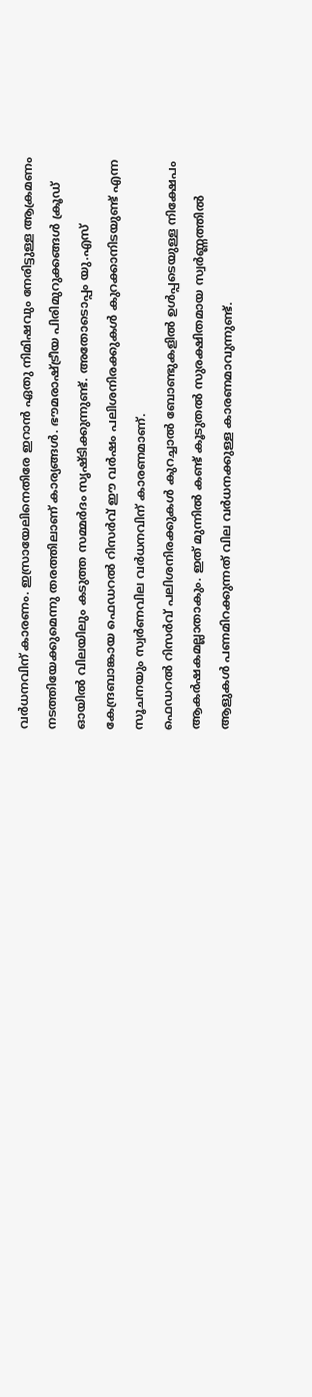വർധനവിന് കാരണം. ഇസ്രായേലിനെതിരേ ഇറാൻ ഏതു നിമിഷവും നേരിട്ടുള്ള ആക്രമണം നടത്തിയേക്കുമെന്നു തരത്തിലാണ് കാര്യങ്ങൾ. ഭൗമരാഷ്ട്രീയ പിരിമുറുക്കങ്ങൾ ക്രൂഡ് ഓയിൽ വിലയിലും കടുത്ത സമ്മർദം സൃഷ്ടിക്കുന്നുണ്ട്. അതോടൊപ്പം യു.എസ് കേന്ദ്രബാങ്കായ ഫെഡറൽ റിസർവ് ഈ വർഷം പലിശനിരക്കുകൾ കുറക്കാനിടയുണ്ട് എന്ന സൂചനയും സ്വർണവില വർധനവിന് കാരണമാണ്.
ഫെഡറൽ റിസർവ് പലിശനിരക്കുകൾ കുറച്ചാൽ ബോണ്ടുകളിൽ ഉൾപ്പടെയുള്ള നിക്ഷേപം ആകർഷകമല്ലാതാകും. ഇത് മുന്നിൽ കണ്ട് കൂടുതൽ സുരക്ഷിതമായ സ്വർണ്ണത്തിൽ ആളുകൾ പണമിറക്കുന്നത് വില വർധനക്കുള്ള കാരണമാവുന്നുണ്ട്.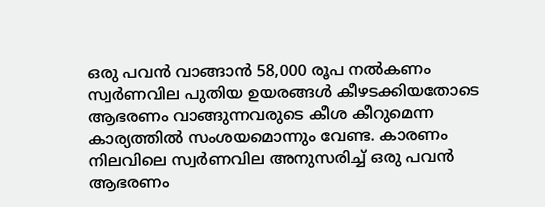ഒരു പവൻ വാങ്ങാൻ 58,000 രൂപ നൽകണം
സ്വർണവില പുതിയ ഉയരങ്ങൾ കീഴടക്കിയതോടെ ആഭരണം വാങ്ങുന്നവരുടെ കീശ കീറുമെന്ന കാര്യത്തിൽ സംശയമൊന്നും വേണ്ട. കാരണം നിലവിലെ സ്വർണവില അനുസരിച്ച് ഒരു പവൻ ആഭരണം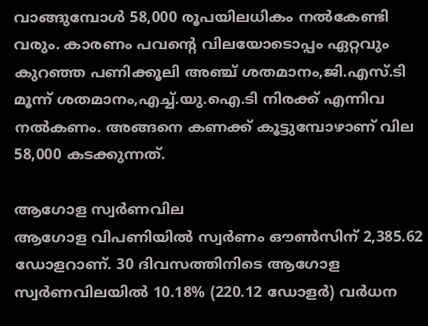വാങ്ങുമ്പോൾ 58,000 രൂപയിലധികം നൽകേണ്ടി വരും. കാരണം പവന്റെ വിലയോടൊപ്പം ഏറ്റവും കുറഞ്ഞ പണിക്കൂലി അഞ്ച് ശതമാനം,ജി.എസ്.ടി മൂന്ന് ശതമാനം,എച്ച്.യു.ഐ.ടി നിരക്ക് എന്നിവ നൽകണം. അങ്ങനെ കണക്ക് കൂട്ടുമ്പോഴാണ് വില 58,000 കടക്കുന്നത്.

ആഗോള സ്വർണവില
ആഗോള വിപണിയിൽ സ്വർണം ഔൺസിന് 2,385.62 ഡോളറാണ്. 30 ദിവസത്തിനിടെ ആഗോള സ്വർണവിലയിൽ 10.18% (220.12 ഡോളർ) വർധന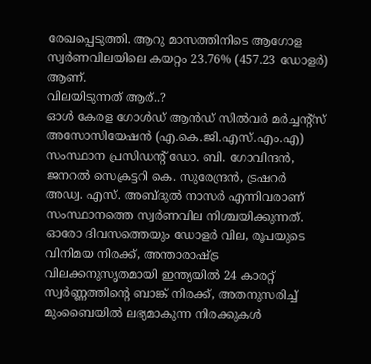രേഖപ്പെടുത്തി. ആറു മാസത്തിനിടെ ആഗോള സ്വർണവിലയിലെ കയറ്റം 23.76% (457.23 ഡോളർ) ആണ്.
വിലയിടുന്നത് ആര്..?
ഓൾ കേരള ഗോൾഡ് ആൻഡ് സിൽവർ മർച്ചന്റ്സ് അസോസിയേഷൻ (എ.കെ.ജി.എസ്.എം.എ) സംസ്ഥാന പ്രസിഡന്റ് ഡോ. ബി. ഗോവിന്ദൻ, ജനറൽ സെക്രട്ടറി കെ. സുരേന്ദ്രൻ, ട്രഷറർ അഡ്വ. എസ്. അബ്ദുൽ നാസർ എന്നിവരാണ് സംസ്ഥാനത്തെ സ്വർണവില നിശ്ചയിക്കുന്നത്.
ഓരോ ദിവസത്തെയും ഡോളർ വില, രൂപയുടെ വിനിമയ നിരക്ക്, അന്താരാഷ്ട്ര വിലക്കനുസൃതമായി ഇന്ത്യയിൽ 24 കാരറ്റ് സ്വർണ്ണത്തിന്റെ ബാങ്ക് നിരക്ക്, അതനുസരിച്ച് മുംബൈയിൽ ലഭ്യമാകുന്ന നിരക്കുകൾ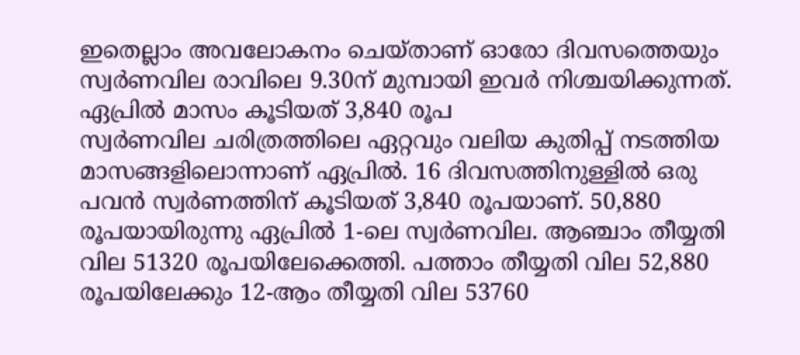ഇതെല്ലാം അവലോകനം ചെയ്താണ് ഓരോ ദിവസത്തെയും സ്വർണവില രാവിലെ 9.30ന് മുമ്പായി ഇവർ നിശ്ചയിക്കുന്നത്.
ഏപ്രിൽ മാസം കൂടിയത് 3,840 രൂപ
സ്വർണവില ചരിത്രത്തിലെ ഏറ്റവും വലിയ കുതിപ്പ് നടത്തിയ മാസങ്ങളിലൊന്നാണ് ഏപ്രിൽ. 16 ദിവസത്തിനുള്ളിൽ ഒരു പവൻ സ്വർണത്തിന് കൂടിയത് 3,840 രൂപയാണ്. 50,880 രൂപയായിരുന്നു ഏപ്രിൽ 1-ലെ സ്വർണവില. ആഞ്ചാം തീയ്യതി വില 51320 രൂപയിലേക്കെത്തി. പത്താം തീയ്യതി വില 52,880 രൂപയിലേക്കും 12-ആം തീയ്യതി വില 53760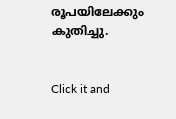രൂപയിലേക്കും കുതിച്ചു.


Click it and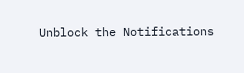Unblock the Notifications